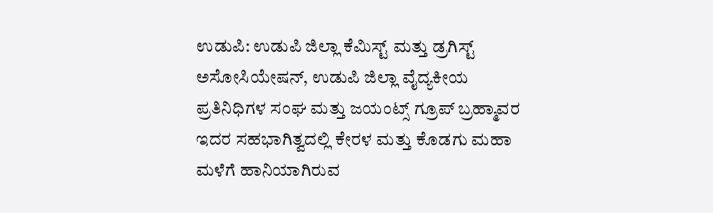ಉಡುಪಿ: ಉಡುಪಿ ಜಿಲ್ಲಾ ಕೆಮಿಸ್ಟ್ ಮತ್ತು ಡ್ರಗಿಸ್ಟ್ ಅಸೋಸಿಯೇಷನ್, ಉಡುಪಿ ಜಿಲ್ಲಾ ವೈದ್ಯಕೀಯ ಪ್ರತಿನಿಧಿಗಳ ಸಂಘ ಮತ್ತು ಜಯಂಟ್ಸ್ ಗ್ರೂಪ್ ಬ್ರಹ್ಮಾವರ ಇದರ ಸಹಭಾಗಿತ್ವದಲ್ಲಿ ಕೇರಳ ಮತ್ತು ಕೊಡಗು ಮಹಾ ಮಳೆಗೆ ಹಾನಿಯಾಗಿರುವ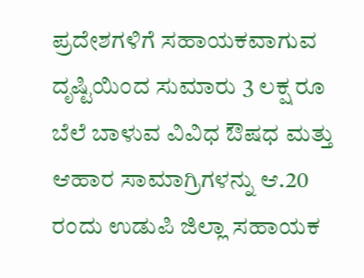ಪ್ರದೇಶಗಳಿಗೆ ಸಹಾಯಕವಾಗುವ ದೃಷ್ಟಿಯಿಂದ ಸುಮಾರು 3 ಲಕ್ಷ ರೂ ಬೆಲೆ ಬಾಳುವ ವಿವಿಧ ಔಷಧ ಮತ್ತು ಆಹಾರ ಸಾಮಾಗ್ರಿಗಳನ್ನು ಆ.20 ರಂದು ಉಡುಪಿ ಜಿಲ್ಲಾ ಸಹಾಯಕ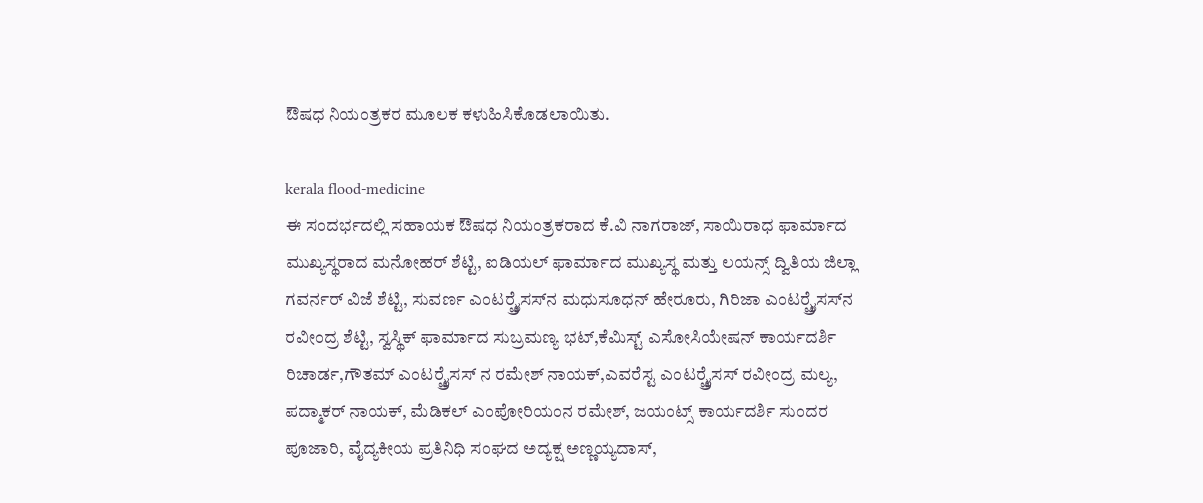ಔಷಧ ನಿಯಂತ್ರಕರ ಮೂಲಕ ಕಳುಹಿಸಿಕೊಡಲಾಯಿತು.

kerala flood-medicine
ಈ ಸಂದರ್ಭದಲ್ಲಿ ಸಹಾಯಕ ಔಷಧ ನಿಯಂತ್ರಕರಾದ ಕೆ.ವಿ ನಾಗರಾಜ್, ಸಾಯಿರಾಧ ಫಾರ್ಮಾದ ಮುಖ್ಯಸ್ಥರಾದ ಮನೋಹರ್ ಶೆಟ್ಟಿ, ಐಡಿಯಲ್ ಫಾರ್ಮಾದ ಮುಖ್ಯಸ್ಥ ಮತ್ತು ಲಯನ್ಸ್ ದ್ವಿತಿಯ ಜಿಲ್ಲಾ ಗವರ್ನರ್ ವಿಜೆ ಶೆಟ್ಟಿ, ಸುವರ್ಣ ಎಂಟರ್‍ಪ್ರೈಸಸ್‍ನ ಮಧುಸೂಧನ್ ಹೇರೂರು, ಗಿರಿಜಾ ಎಂಟರ್‍ಪ್ರೈಸಸ್‍ನ ರವೀಂದ್ರ ಶೆಟ್ಟಿ, ಸ್ವಸ್ಥಿಕ್ ಫಾರ್ಮಾದ ಸುಬ್ರಮಣ್ಯ ಭಟ್,ಕೆಮಿಸ್ಟ್ ಎಸೋಸಿಯೇಷನ್ ಕಾರ್ಯದರ್ಶಿ ರಿಚಾರ್ಡ,ಗೌತಮ್ ಎಂಟರ್‍ಪ್ರೈಸಸ್ ನ ರಮೇಶ್ ನಾಯಕ್,ಎವರೆಸ್ಟ ಎಂಟರ್‍ಪ್ರೈಸಸ್ ರವೀಂದ್ರ ಮಲ್ಯ, ಪದ್ಮಾಕರ್ ನಾಯಕ್, ಮೆಡಿಕಲ್ ಎಂಪೋರಿಯಂನ ರಮೇಶ್, ಜಯಂಟ್ಸ್ ಕಾರ್ಯದರ್ಶಿ ಸುಂದರ ಪೂಜಾರಿ, ವೈದ್ಯಕೀಯ ಪ್ರತಿನಿಧಿ ಸಂಘದ ಅದ್ಯಕ್ಷ ಅಣ್ಣಯ್ಯದಾಸ್,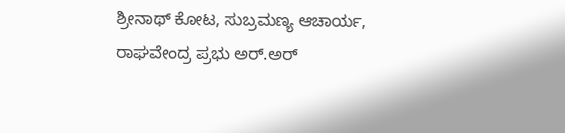ಶ್ರೀನಾಥ್ ಕೋಟ, ಸುಬ್ರಮಣ್ಯ ಆಚಾರ್ಯ, ರಾಘವೇಂದ್ರ ಪ್ರಭು ಅರ್.ಅರ್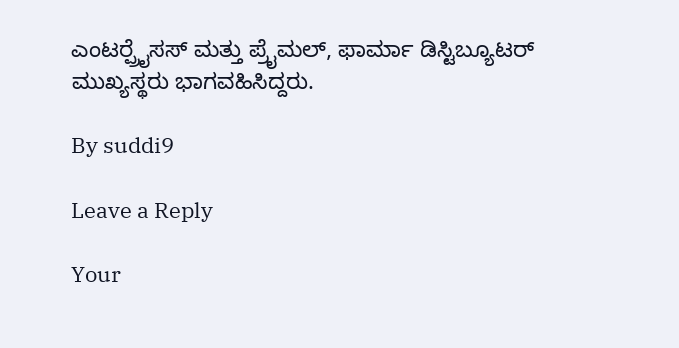ಎಂಟರ್‍ಪ್ರೈಸಸ್ ಮತ್ತು ಪ್ರೈಮಲ್, ಫಾರ್ಮಾ ಡಿಸ್ಟಿಬ್ಯೂಟರ್ ಮುಖ್ಯಸ್ಥರು ಭಾಗವಹಿಸಿದ್ದರು.

By suddi9

Leave a Reply

Your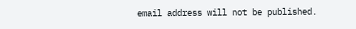email address will not be published.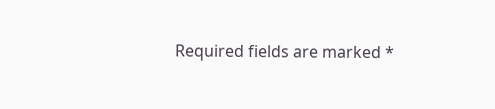Required fields are marked *